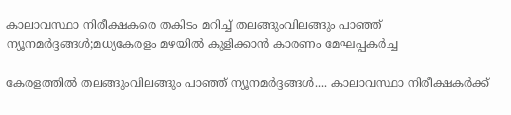കാലാവസ്ഥാ നിരീക്ഷകരെ തകിടം മറിച്ച് തലങ്ങുംവിലങ്ങും പാഞ്ഞ് ന്യൂനമർദ്ദങ്ങൾ;മധ്യകേരളം മഴയിൽ കുളിക്കാൻ കാരണം മേഘപ്പകർച്ച

കേരളത്തിൽ തലങ്ങുംവിലങ്ങും പാഞ്ഞ് ന്യൂനമർദ്ദങ്ങൾ.... കാലാവസ്ഥാ നിരീക്ഷകർക്ക്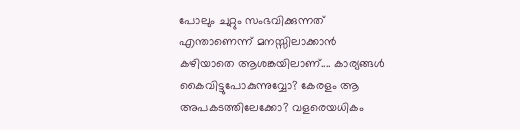പോലും ചുറ്റും സംഭവിക്കുന്നത് എന്താണെന്ന് മനസ്സിലാക്കാൻ കഴിയാതെ ആശങ്കയിലാണ്.... കാര്യങ്ങൾ കൈവിട്ടുപോകുന്നുവ്വോ? കേരളം ആ അപകടത്തിലേക്കോ? വളരെയധികം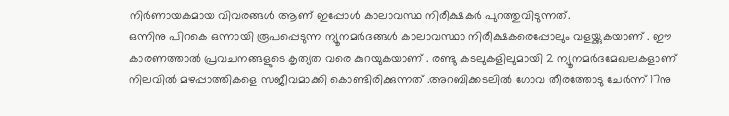നിർണായകമായ വിവരങ്ങൾ ആണ് ഇപ്പോൾ കാലാവസ്ഥ നിരീക്ഷകർ പുറത്തുവിടുന്നത്.
ഒന്നിനു പിറകെ ഒന്നായി രൂപപ്പെടുന്ന ന്യൂനമർദങ്ങൾ കാലാവസ്ഥാ നിരീക്ഷകരെപ്പോലും വളയ്ക്കുകയാണ് . ഈ കാരണത്താൽ പ്രവചനങ്ങളുടെ കൃത്യത വരെ കുറയുകയാണ് . രണ്ടു കടലുകളിലുമായി 2 ന്യൂനമർദമേഖലകളാണ് നിലവിൽ മഴപ്പാത്തികളെ സജീവമാക്കി കൊണ്ടിരിക്കുന്നത് .അറബിക്കടലിൽ ഗോവ തീരത്തോടു ചേർന്ന് 17നു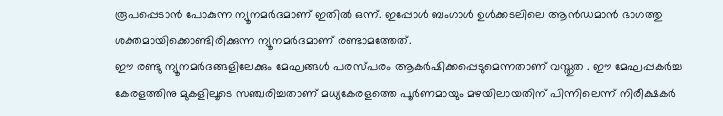രൂപപ്പെടാൻ പോകുന്ന ന്യൂനമർദമാണ് ഇതിൽ ഒന്ന്. ഇപ്പോൾ ബംഗാൾ ഉൾക്കടലിലെ ആൻഡമാൻ ഭാഗത്തു ശക്തമായിക്കൊണ്ടിരിക്കുന്ന ന്യൂനമർദമാണ് രണ്ടാമത്തേത്.
ഈ രണ്ടു ന്യൂനമർദങ്ങളിലേക്കും മേഘങ്ങൾ പരസ്പരം ആകർഷിക്കപ്പെടുമെന്നതാണ് വസ്തുത . ഈ മേഘപ്പകർച്ച കേരളത്തിനു മുകളിലൂടെ സഞ്ചരിച്ചതാണ് മധ്യകേരളത്തെ പൂർണമായും മഴയിലായതിന് പിന്നിലെന്ന് നിരീക്ഷകർ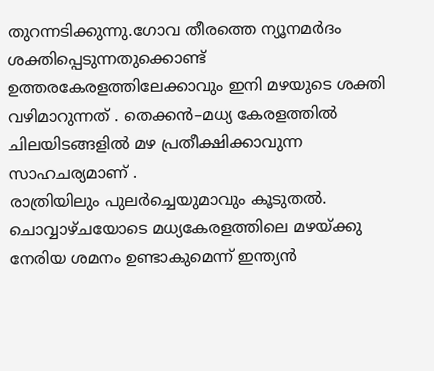തുറന്നടിക്കുന്നു.ഗോവ തീരത്തെ ന്യൂനമർദം ശക്തിപ്പെടുന്നതുക്കൊണ്ട് ഉത്തരകേരളത്തിലേക്കാവും ഇനി മഴയുടെ ശക്തി വഴിമാറുന്നത് . തെക്കൻ–മധ്യ കേരളത്തിൽ ചിലയിടങ്ങളിൽ മഴ പ്രതീക്ഷിക്കാവുന്ന സാഹചര്യമാണ് .
രാത്രിയിലും പുലർച്ചെയുമാവും കൂടുതൽ. ചൊവ്വാഴ്ചയോടെ മധ്യകേരളത്തിലെ മഴയ്ക്കു നേരിയ ശമനം ഉണ്ടാകുമെന്ന് ഇന്ത്യൻ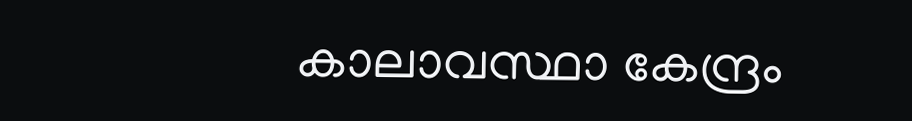കാലാവസ്ഥാ കേന്ദ്രം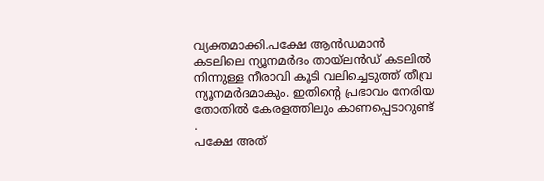വ്യക്തമാക്കി.പക്ഷേ ആൻഡമാൻ കടലിലെ ന്യൂനമർദം തായ്ലൻഡ് കടലിൽ നിന്നുള്ള നീരാവി കൂടി വലിച്ചെടുത്ത് തീവ്ര ന്യൂനമർദമാകും. ഇതിന്റെ പ്രഭാവം നേരിയ തോതിൽ കേരളത്തിലും കാണപ്പെടാറുണ്ട് .
പക്ഷേ അത്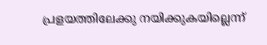പ്രളയത്തിലേക്കു നയിക്കുകയില്ലെന്ന്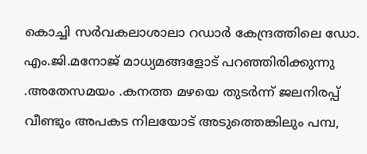കൊച്ചി സർവകലാശാലാ റഡാർ കേന്ദ്രത്തിലെ ഡോ. എം.ജി.മനോജ് മാധ്യമങ്ങളോട് പറഞ്ഞിരിക്കുന്നു .അതേസമയം .കനത്ത മഴയെ തുടർന്ന് ജലനിരപ്പ് വീണ്ടും അപകട നിലയോട് അടുത്തെങ്കിലും പമ്പ,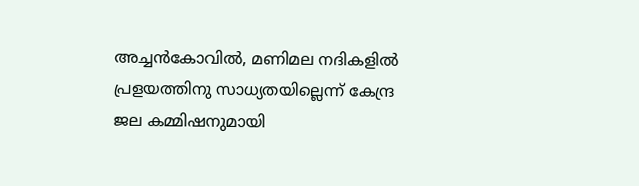അച്ചൻകോവിൽ, മണിമല നദികളിൽ പ്രളയത്തിനു സാധ്യതയില്ലെന്ന് കേന്ദ്ര ജല കമ്മിഷനുമായി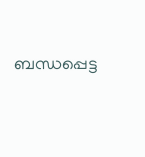ബന്ധപ്പെട്ട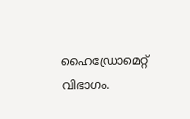ഹൈഡ്രോമെറ്റ് വിഭാഗം.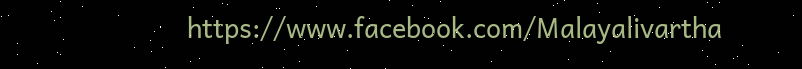https://www.facebook.com/Malayalivartha